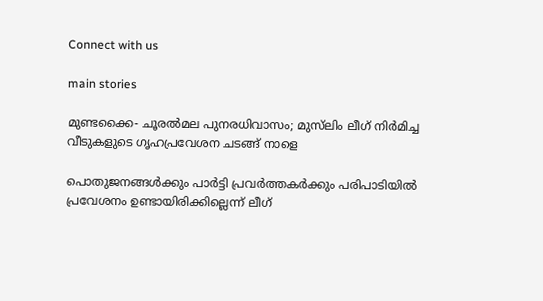Connect with us

main stories

മുണ്ടക്കൈ- ചൂരല്‍മല പുനരധിവാസം; മുസ്‌ലിം ലീഗ് നിര്‍മിച്ച വീടുകളുടെ ഗൃഹപ്രവേശന ചടങ്ങ് നാളെ

പൊതുജനങ്ങള്‍ക്കും പാര്‍ട്ടി പ്രവര്‍ത്തകര്‍ക്കും പരിപാടിയില്‍ പ്രവേശനം ഉണ്ടായിരിക്കില്ലെന്ന് ലീഗ്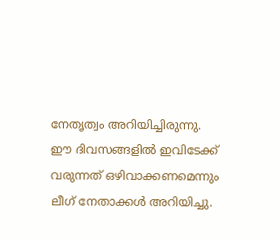നേതൃത്വം അറിയിച്ചിരുന്നു. ഈ ദിവസങ്ങളില്‍ ഇവിടേക്ക് വരുന്നത് ഒഴിവാക്കണമെന്നും ലീഗ് നേതാക്കള്‍ അറിയിച്ചു.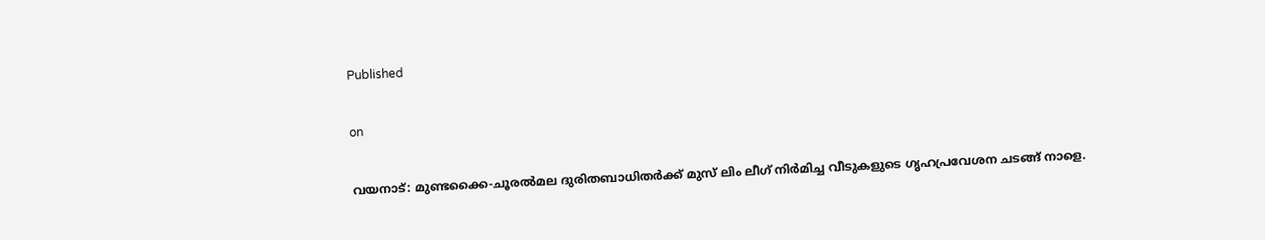Published

on

വയനാട്: മുണ്ടക്കൈ-ചൂരല്‍മല ദുരിതബാധിതര്‍ക്ക് മുസ് ലിം ലീഗ് നിര്‍മിച്ച വീടുകളുടെ ഗൃഹപ്രവേശന ചടങ്ങ് നാളെ.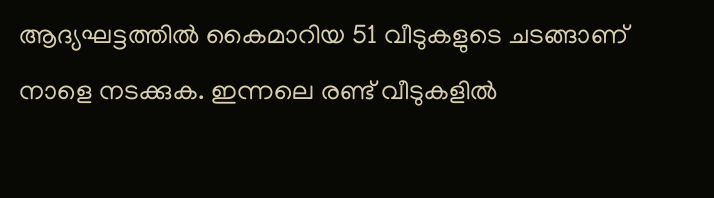ആദ്യഘട്ടത്തില്‍ കൈമാറിയ 51 വീടുകളുടെ ചടങ്ങാണ് നാളെ നടക്കുക. ഇന്നലെ രണ്ട് വീടുകളില്‍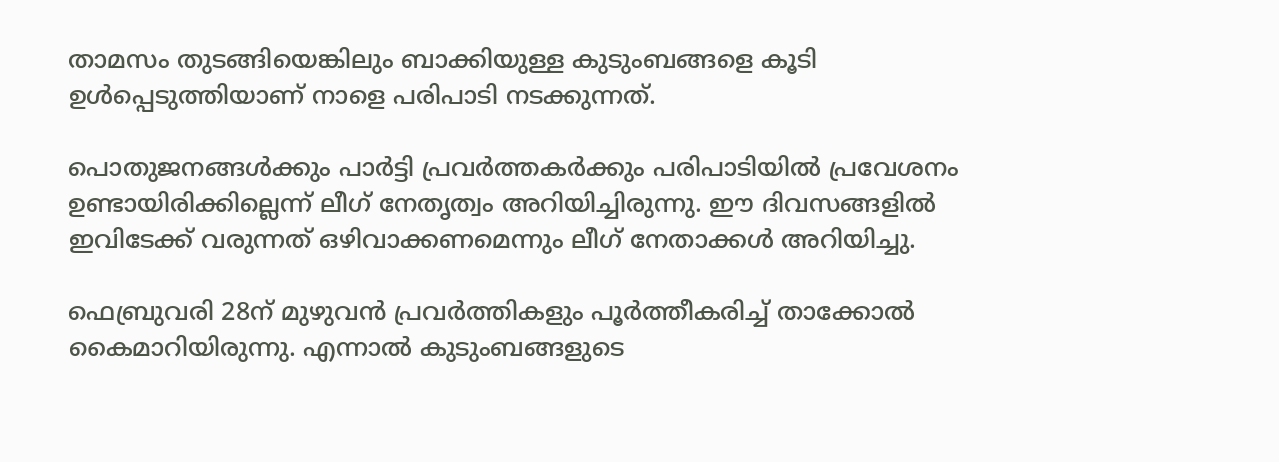താമസം തുടങ്ങിയെങ്കിലും ബാക്കിയുള്ള കുടുംബങ്ങളെ കൂടി ഉള്‍പ്പെടുത്തിയാണ് നാളെ പരിപാടി നടക്കുന്നത്.

പൊതുജനങ്ങള്‍ക്കും പാര്‍ട്ടി പ്രവര്‍ത്തകര്‍ക്കും പരിപാടിയില്‍ പ്രവേശനം ഉണ്ടായിരിക്കില്ലെന്ന് ലീഗ് നേതൃത്വം അറിയിച്ചിരുന്നു. ഈ ദിവസങ്ങളില്‍ ഇവിടേക്ക് വരുന്നത് ഒഴിവാക്കണമെന്നും ലീഗ് നേതാക്കള്‍ അറിയിച്ചു.

ഫെബ്രുവരി 28ന് മുഴുവന്‍ പ്രവര്‍ത്തികളും പൂര്‍ത്തീകരിച്ച് താക്കോല്‍ കൈമാറിയിരുന്നു. എന്നാല്‍ കുടുംബങ്ങളുടെ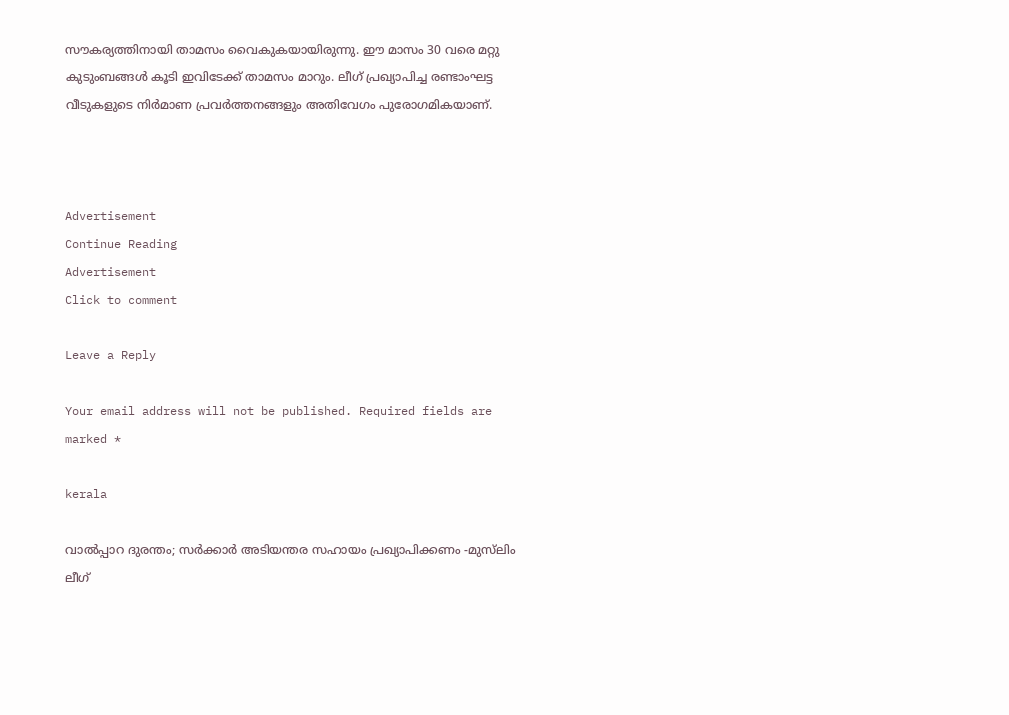സൗകര്യത്തിനായി താമസം വൈകുകയായിരുന്നു. ഈ മാസം 30 വരെ മറ്റു കുടുംബങ്ങള്‍ കൂടി ഇവിടേക്ക് താമസം മാറും. ലീഗ് പ്രഖ്യാപിച്ച രണ്ടാംഘട്ട വീടുകളുടെ നിര്‍മാണ പ്രവര്‍ത്തനങ്ങളും അതിവേഗം പുരോഗമികയാണ്.



Advertisement
Continue Reading
Advertisement
Click to comment

Leave a Reply

Your email address will not be published. Required fields are marked *

kerala

വാല്‍പ്പാറ ദുരന്തം; സര്‍ക്കാര്‍ അടിയന്തര സഹായം പ്രഖ്യാപിക്കണം -മുസ്‌ലിം ലീഗ്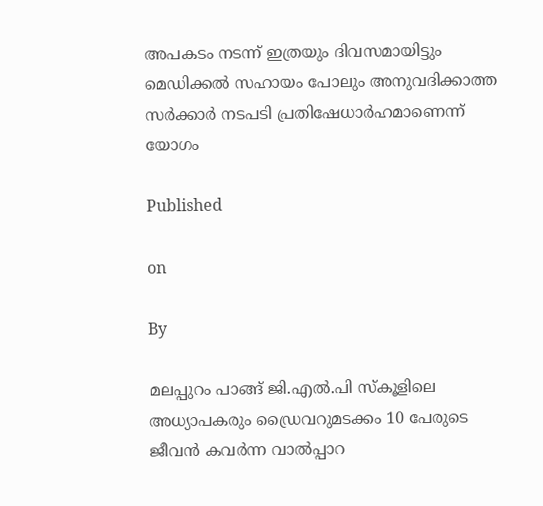അപകടം നടന്ന് ഇത്രയും ദിവസമായിട്ടും മെഡിക്കല്‍ സഹായം പോലും അനുവദിക്കാത്ത സര്‍ക്കാര്‍ നടപടി പ്രതിഷേധാര്‍ഹമാണെന്ന് യോഗം

Published

on

By

മലപ്പുറം പാങ്ങ് ജി.എല്‍.പി സ്‌കൂളിലെ അധ്യാപകരും ഡ്രൈവറുമടക്കം 10 പേരുടെ ജീവന്‍ കവര്‍ന്ന വാല്‍പ്പാറ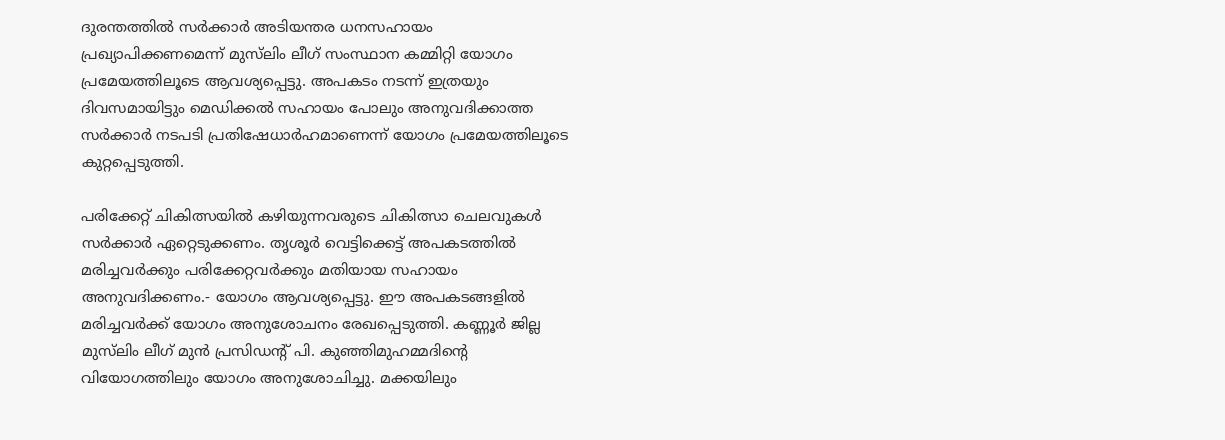ദുരന്തത്തില്‍ സര്‍ക്കാര്‍ അടിയന്തര ധനസഹായം പ്രഖ്യാപിക്കണമെന്ന് മുസ്‌ലിം ലീഗ് സംസ്ഥാന കമ്മിറ്റി യോഗം പ്രമേയത്തിലൂടെ ആവശ്യപ്പെട്ടു. അപകടം നടന്ന് ഇത്രയും ദിവസമായിട്ടും മെഡിക്കല്‍ സഹായം പോലും അനുവദിക്കാത്ത സര്‍ക്കാര്‍ നടപടി പ്രതിഷേധാര്‍ഹമാണെന്ന് യോഗം പ്രമേയത്തിലൂടെ കുറ്റപ്പെടുത്തി.

പരിക്കേറ്റ് ചികിത്സയില്‍ കഴിയുന്നവരുടെ ചികിത്സാ ചെലവുകള്‍ സര്‍ക്കാര്‍ ഏറ്റെടുക്കണം. തൃശൂര്‍ വെട്ടിക്കെട്ട് അപകടത്തില്‍ മരിച്ചവര്‍ക്കും പരിക്കേറ്റവര്‍ക്കും മതിയായ സഹായം അനുവദിക്കണം.- യോഗം ആവശ്യപ്പെട്ടു. ഈ അപകടങ്ങളില്‍ മരിച്ചവര്‍ക്ക് യോഗം അനുശോചനം രേഖപ്പെടുത്തി. കണ്ണൂര്‍ ജില്ല മുസ്‌ലിം ലീഗ് മുന്‍ പ്രസിഡന്റ് പി. കുഞ്ഞിമുഹമ്മദിന്റെ വിയോഗത്തിലും യോഗം അനുശോചിച്ചു. മക്കയിലും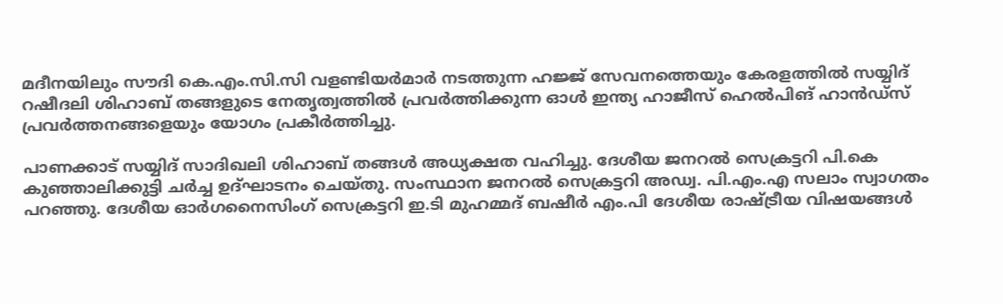മദീനയിലും സൗദി കെ.എം.സി.സി വളണ്ടിയര്‍മാര്‍ നടത്തുന്ന ഹജ്ജ് സേവനത്തെയും കേരളത്തില്‍ സയ്യിദ് റഷീദലി ശിഹാബ് തങ്ങളുടെ നേതൃത്വത്തില്‍ പ്രവര്‍ത്തിക്കുന്ന ഓള്‍ ഇന്ത്യ ഹാജീസ് ഹെല്‍പിങ് ഹാന്‍ഡ്‌സ് പ്രവര്‍ത്തനങ്ങളെയും യോഗം പ്രകീര്‍ത്തിച്ചു.

പാണക്കാട് സയ്യിദ് സാദിഖലി ശിഹാബ് തങ്ങള്‍ അധ്യക്ഷത വഹിച്ചു. ദേശീയ ജനറല്‍ സെക്രട്ടറി പി.കെ കുഞ്ഞാലിക്കുട്ടി ചര്‍ച്ച ഉദ്ഘാടനം ചെയ്തു. സംസ്ഥാന ജനറല്‍ സെക്രട്ടറി അഡ്വ. പി.എം.എ സലാം സ്വാഗതം പറഞ്ഞു. ദേശീയ ഓര്‍ഗനൈസിംഗ് സെക്രട്ടറി ഇ.ടി മുഹമ്മദ് ബഷീര്‍ എം.പി ദേശീയ രാഷ്ട്രീയ വിഷയങ്ങള്‍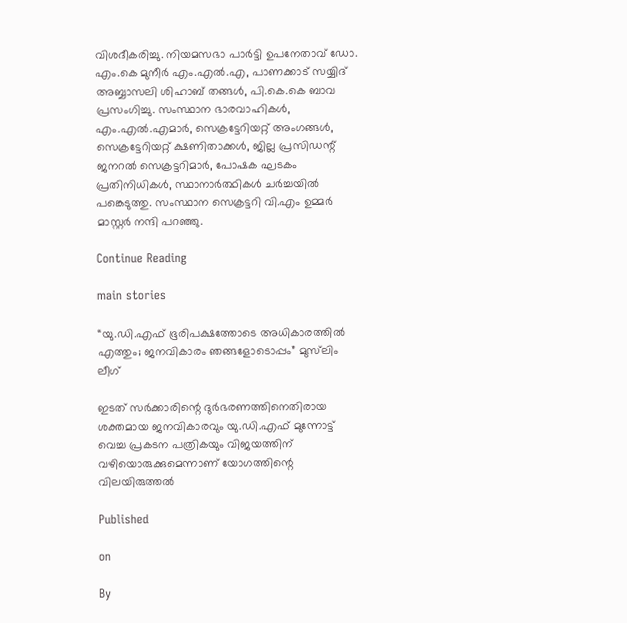വിശദീകരിച്ചു. നിയമസഭാ പാര്‍ട്ടി ഉപനേതാവ് ഡോ. എം.കെ മുനീര്‍ എം.എല്‍.എ, പാണക്കാട് സയ്യിദ് അബ്ബാസലി ശിഹാബ് തങ്ങള്‍, പി.കെ.കെ ബാവ പ്രസംഗിച്ചു. സംസ്ഥാന ഭാരവാഹികള്‍, എം.എല്‍.എമാര്‍, സെക്രട്ടേറിയറ്റ് അംഗങ്ങള്‍, സെക്രട്ടേറിയറ്റ് ക്ഷണിതാക്കള്‍, ജില്ല പ്രസിഡന്റ് ജനറല്‍ സെക്രട്ടറിമാര്‍, പോഷക ഘടകം പ്രതിനിധികള്‍, സ്ഥാനാര്‍ത്ഥികള്‍ ചര്‍ച്ചയില്‍ പങ്കെടുത്തു. സംസ്ഥാന സെക്രട്ടറി വി.എം ഉമ്മര്‍ മാസ്റ്റര്‍ നന്ദി പറഞ്ഞു.

Continue Reading

main stories

“യു.ഡി.എഫ് ഭൂരിപക്ഷത്തോടെ അധികാരത്തില്‍ എത്തും; ജനവികാരം ഞങ്ങളോടൊപ്പം” മുസ്‌ലിം ലീഗ്

ഇടത് സര്‍ക്കാരിന്റെ ദുര്‍ഭരണത്തിനെതിരായ ശക്തമായ ജനവികാരവും യു.ഡി.എഫ് മുന്നോട്ട് വെച്ച പ്രകടന പത്രികയും വിജയത്തിന് വഴിയൊരുക്കുമെന്നാണ് യോഗത്തിന്റെ വിലയിരുത്തല്‍

Published

on

By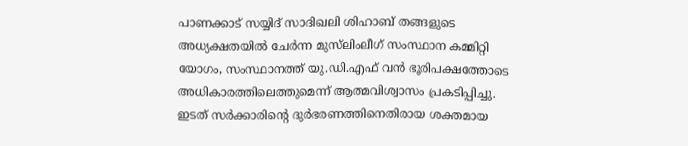പാണക്കാട് സയ്യിദ് സാദിഖലി ശിഹാബ് തങ്ങളുടെ അധ്യക്ഷതയില്‍ ചേര്‍ന്ന മുസ്‌ലിംലീഗ് സംസ്ഥാന കമ്മിറ്റി യോഗം, സംസ്ഥാനത്ത് യു.ഡി.എഫ് വന്‍ ഭൂരിപക്ഷത്തോടെ അധികാരത്തിലെത്തുമെന്ന് ആത്മവിശ്വാസം പ്രകടിപ്പിച്ചു. ഇടത് സര്‍ക്കാരിന്റെ ദുര്‍ഭരണത്തിനെതിരായ ശക്തമായ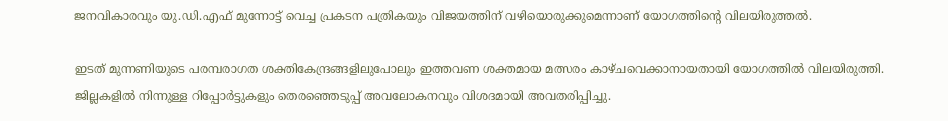ജനവികാരവും യു.ഡി.എഫ് മുന്നോട്ട് വെച്ച പ്രകടന പത്രികയും വിജയത്തിന് വഴിയൊരുക്കുമെന്നാണ് യോഗത്തിന്റെ വിലയിരുത്തല്‍.

ഇടത് മുന്നണിയുടെ പരമ്പരാഗത ശക്തികേന്ദ്രങ്ങളിലുപോലും ഇത്തവണ ശക്തമായ മത്സരം കാഴ്ചവെക്കാനായതായി യോഗത്തില്‍ വിലയിരുത്തി. ജില്ലകളില്‍ നിന്നുള്ള റിപ്പോര്‍ട്ടുകളും തെരഞ്ഞെടുപ്പ് അവലോകനവും വിശദമായി അവതരിപ്പിച്ചു.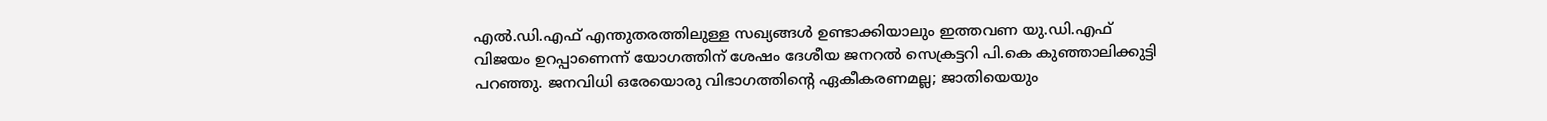എല്‍.ഡി.എഫ് എന്തുതരത്തിലുള്ള സഖ്യങ്ങള്‍ ഉണ്ടാക്കിയാലും ഇത്തവണ യു.ഡി.എഫ് വിജയം ഉറപ്പാണെന്ന് യോഗത്തിന് ശേഷം ദേശീയ ജനറല്‍ സെക്രട്ടറി പി.കെ കുഞ്ഞാലിക്കുട്ടി പറഞ്ഞു. ജനവിധി ഒരേയൊരു വിഭാഗത്തിന്റെ ഏകീകരണമല്ല; ജാതിയെയും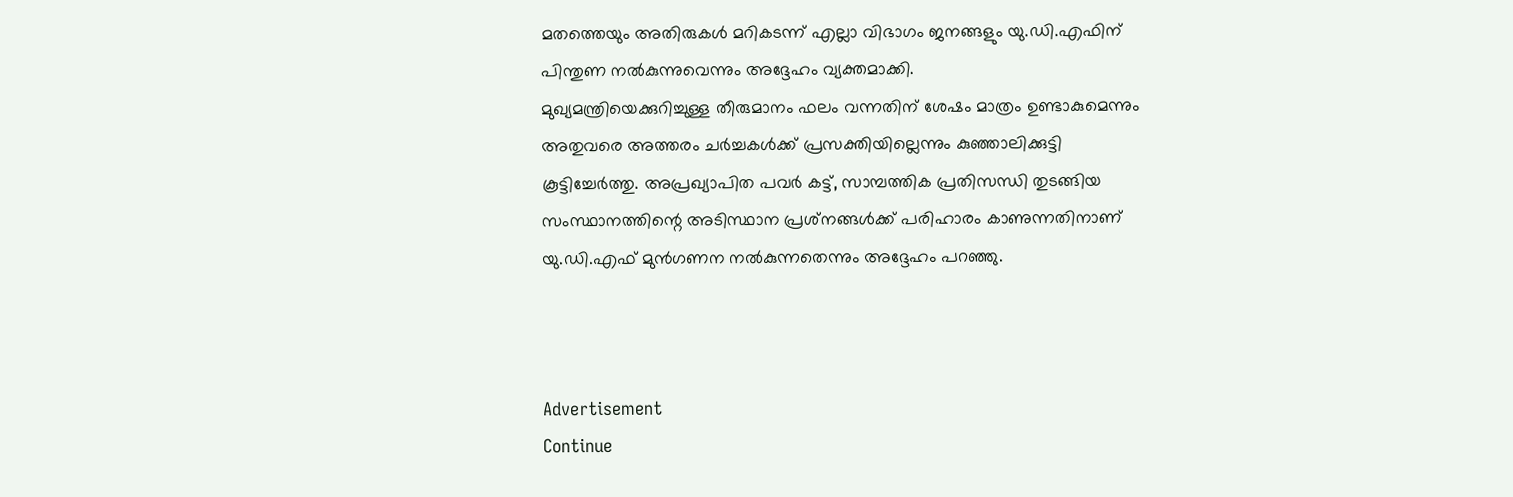മതത്തെയും അതിരുകള്‍ മറികടന്ന് എല്ലാ വിഭാഗം ജനങ്ങളും യു.ഡി.എഫിന് പിന്തുണ നല്‍കുന്നുവെന്നും അദ്ദേഹം വ്യക്തമാക്കി.
മുഖ്യമന്ത്രിയെക്കുറിച്ചുള്ള തീരുമാനം ഫലം വന്നതിന് ശേഷം മാത്രം ഉണ്ടാകുമെന്നും അതുവരെ അത്തരം ചര്‍ച്ചകള്‍ക്ക് പ്രസക്തിയില്ലെന്നും കുഞ്ഞാലിക്കുട്ടി കൂട്ടിച്ചേര്‍ത്തു. അപ്രഖ്യാപിത പവര്‍ കട്ട്, സാമ്പത്തിക പ്രതിസന്ധി തുടങ്ങിയ സംസ്ഥാനത്തിന്റെ അടിസ്ഥാന പ്രശ്‌നങ്ങള്‍ക്ക് പരിഹാരം കാണുന്നതിനാണ് യു.ഡി.എഫ് മുന്‍ഗണന നല്‍കുന്നതെന്നും അദ്ദേഹം പറഞ്ഞു.



Advertisement
Continue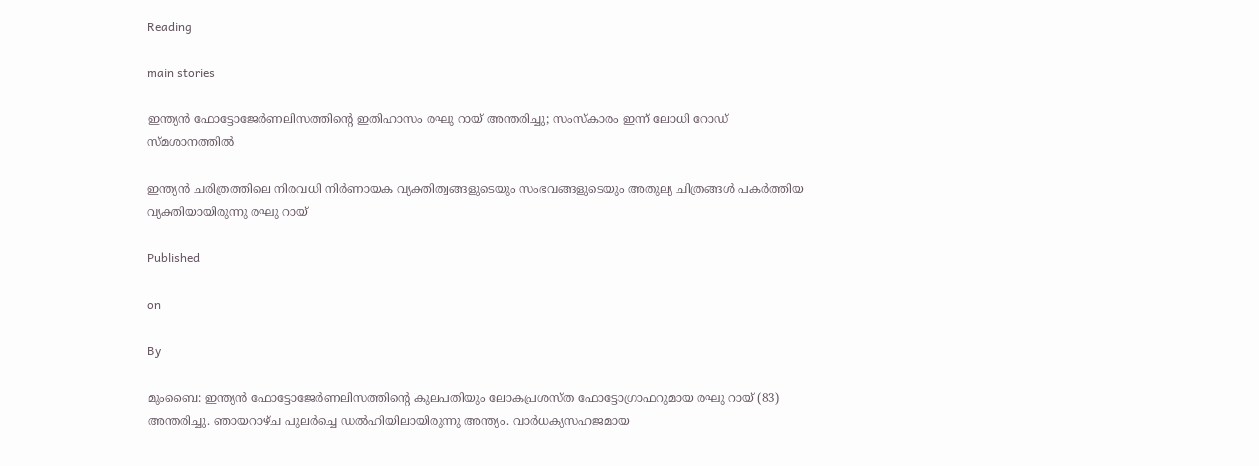Reading

main stories

ഇന്ത്യൻ ഫോട്ടോജേർണലിസത്തിന്റെ ഇതിഹാസം രഘു റായ് അന്തരിച്ചു; സംസ്കാരം ഇന്ന് ലോധി റോഡ് സ്മശാനത്തിൽ

ഇന്ത്യൻ ചരിത്രത്തിലെ നിരവധി നിർണായക വ്യക്തിത്വങ്ങളുടെയും സംഭവങ്ങളുടെയും അതുല്യ ചിത്രങ്ങൾ പകർത്തിയ വ്യക്തിയായിരുന്നു രഘു റായ്

Published

on

By

മുംബൈ: ഇന്ത്യൻ ഫോട്ടോജേർണലിസത്തിന്റെ കുലപതിയും ലോകപ്രശസ്ത ഫോട്ടോഗ്രാഫറുമായ രഘു റായ് (83) അന്തരിച്ചു. ഞായറാഴ്ച പുലർച്ചെ ഡൽഹിയിലായിരുന്നു അന്ത്യം. വാർധക്യസഹജമായ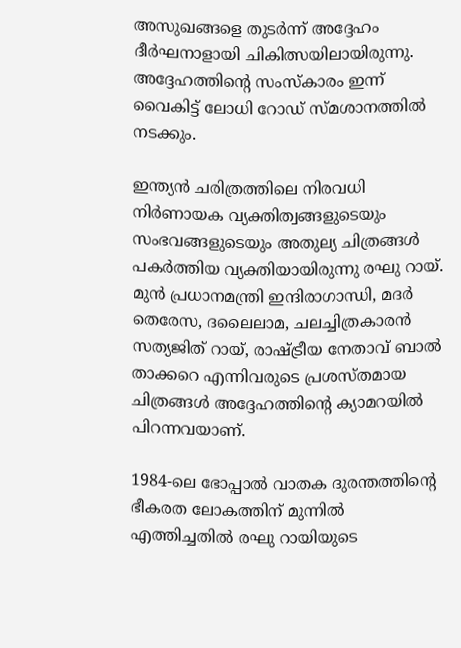അസുഖങ്ങളെ തുടർന്ന് അദ്ദേഹം ദീർഘനാളായി ചികിത്സയിലായിരുന്നു. അദ്ദേഹത്തിന്റെ സംസ്കാരം ഇന്ന് വൈകിട്ട് ലോധി റോഡ് സ്മശാനത്തിൽ നടക്കും.

ഇന്ത്യൻ ചരിത്രത്തിലെ നിരവധി നിർണായക വ്യക്തിത്വങ്ങളുടെയും സംഭവങ്ങളുടെയും അതുല്യ ചിത്രങ്ങൾ പകർത്തിയ വ്യക്തിയായിരുന്നു രഘു റായ്. മുൻ പ്രധാനമന്ത്രി ഇന്ദിരാഗാന്ധി, മദർ തെരേസ, ദലൈലാമ, ചലച്ചിത്രകാരൻ സത്യജിത് റായ്, രാഷ്ട്രീയ നേതാവ് ബാൽ താക്കറെ എന്നിവരുടെ പ്രശസ്തമായ ചിത്രങ്ങൾ അദ്ദേഹത്തിന്റെ ക്യാമറയിൽ പിറന്നവയാണ്.

1984-ലെ ഭോപ്പാൽ വാതക ദുരന്തത്തിന്റെ ഭീകരത ലോകത്തിന് മുന്നിൽ എത്തിച്ചതിൽ രഘു റായിയുടെ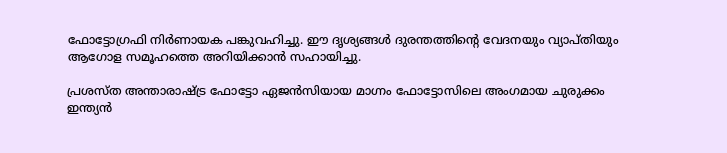ഫോട്ടോഗ്രഫി നിർണായക പങ്കുവഹിച്ചു. ഈ ദൃശ്യങ്ങൾ ദുരന്തത്തിന്റെ വേദനയും വ്യാപ്തിയും ആഗോള സമൂഹത്തെ അറിയിക്കാൻ സഹായിച്ചു.

പ്രശസ്ത അന്താരാഷ്ട്ര ഫോട്ടോ ഏജൻസിയായ മാഗ്നം ഫോട്ടോസിലെ അംഗമായ ചുരുക്കം ഇന്ത്യൻ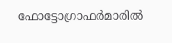ഫോട്ടോഗ്രാഫർമാരിൽ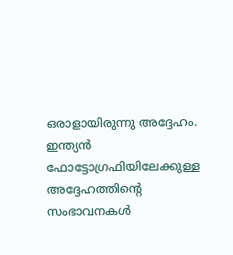ഒരാളായിരുന്നു അദ്ദേഹം. ഇന്ത്യൻ ഫോട്ടോഗ്രഫിയിലേക്കുള്ള അദ്ദേഹത്തിന്റെ സംഭാവനകൾ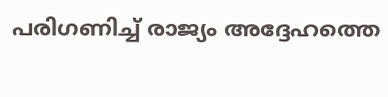പരിഗണിച്ച് രാജ്യം അദ്ദേഹത്തെ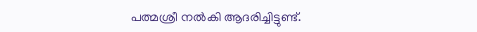പത്മശ്രീ നൽകി ആദരിച്ചിട്ടുണ്ട്.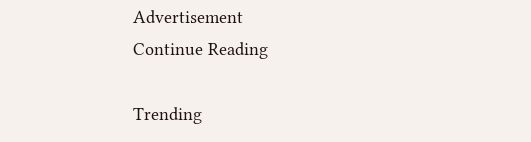Advertisement
Continue Reading

Trending